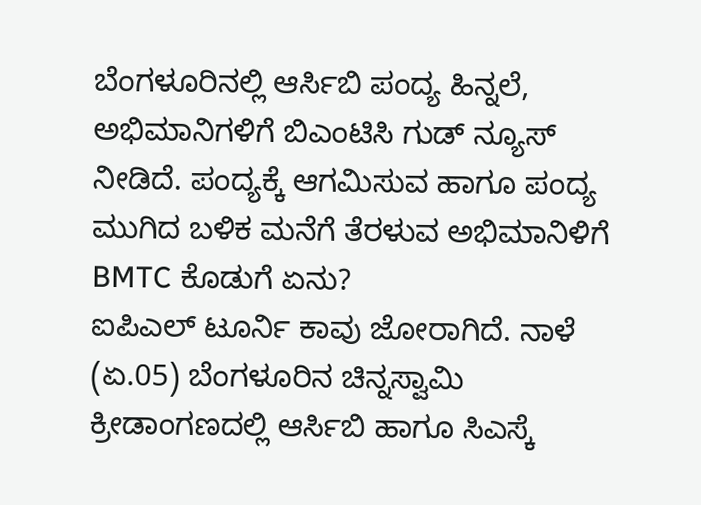ಬೆಂಗಳೂರಿನಲ್ಲಿ ಆರ್ಸಿಬಿ ಪಂದ್ಯ ಹಿನ್ನಲೆ, ಅಭಿಮಾನಿಗಳಿಗೆ ಬಿಎಂಟಿಸಿ ಗುಡ್ ನ್ಯೂಸ್ ನೀಡಿದೆ. ಪಂದ್ಯಕ್ಕೆ ಆಗಮಿಸುವ ಹಾಗೂ ಪಂದ್ಯ ಮುಗಿದ ಬಳಿಕ ಮನೆಗೆ ತೆರಳುವ ಅಭಿಮಾನಿಳಿಗೆ BMTC ಕೊಡುಗೆ ಏನು?
ಐಪಿಎಲ್ ಟೂರ್ನಿ ಕಾವು ಜೋರಾಗಿದೆ. ನಾಳೆ (ಏ.05) ಬೆಂಗಳೂರಿನ ಚಿನ್ನಸ್ವಾಮಿ ಕ್ರೀಡಾಂಗಣದಲ್ಲಿ ಆರ್ಸಿಬಿ ಹಾಗೂ ಸಿಎಸ್ಕೆ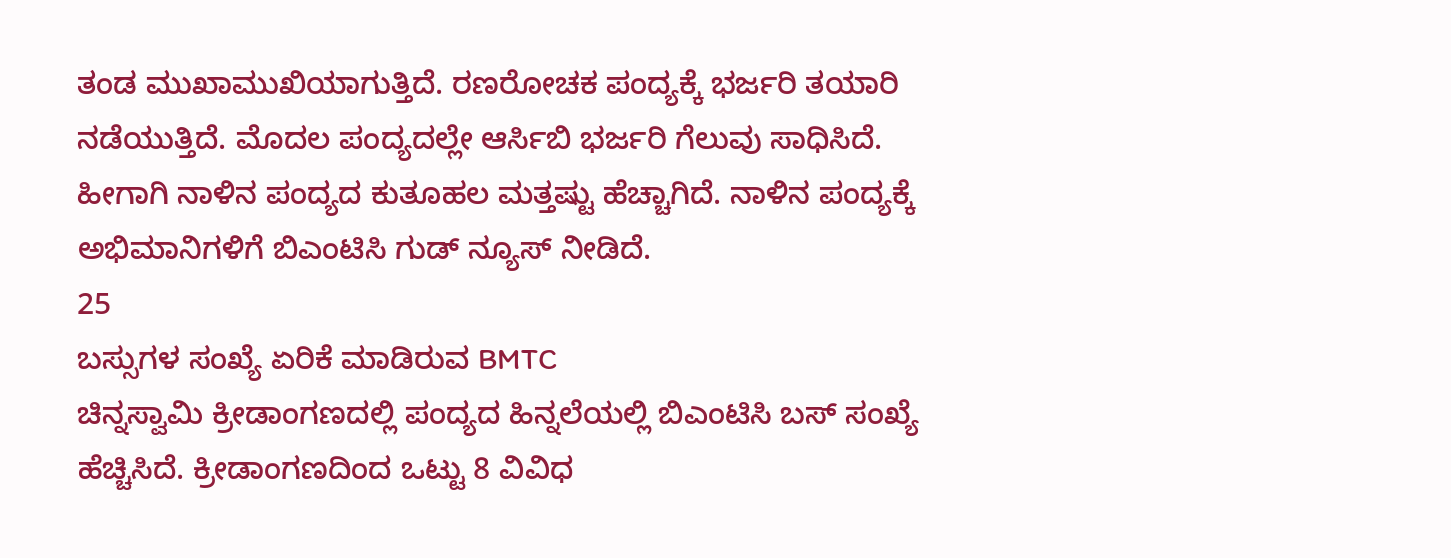ತಂಡ ಮುಖಾಮುಖಿಯಾಗುತ್ತಿದೆ. ರಣರೋಚಕ ಪಂದ್ಯಕ್ಕೆ ಭರ್ಜರಿ ತಯಾರಿ ನಡೆಯುತ್ತಿದೆ. ಮೊದಲ ಪಂದ್ಯದಲ್ಲೇ ಆರ್ಸಿಬಿ ಭರ್ಜರಿ ಗೆಲುವು ಸಾಧಿಸಿದೆ. ಹೀಗಾಗಿ ನಾಳಿನ ಪಂದ್ಯದ ಕುತೂಹಲ ಮತ್ತಷ್ಟು ಹೆಚ್ಚಾಗಿದೆ. ನಾಳಿನ ಪಂದ್ಯಕ್ಕೆ ಅಭಿಮಾನಿಗಳಿಗೆ ಬಿಎಂಟಿಸಿ ಗುಡ್ ನ್ಯೂಸ್ ನೀಡಿದೆ.
25
ಬಸ್ಸುಗಳ ಸಂಖ್ಯೆ ಏರಿಕೆ ಮಾಡಿರುವ BMTC
ಚಿನ್ನಸ್ವಾಮಿ ಕ್ರೀಡಾಂಗಣದಲ್ಲಿ ಪಂದ್ಯದ ಹಿನ್ನಲೆಯಲ್ಲಿ ಬಿಎಂಟಿಸಿ ಬಸ್ ಸಂಖ್ಯೆ ಹೆಚ್ಚಿಸಿದೆ. ಕ್ರೀಡಾಂಗಣದಿಂದ ಒಟ್ಟು 8 ವಿವಿಧ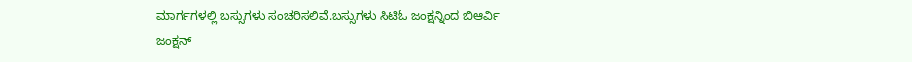ಮಾರ್ಗಗಳಲ್ಲಿ ಬಸ್ಸುಗಳು ಸಂಚರಿಸಲಿವೆ.ಬಸ್ಸುಗಳು ಸಿಟಿಓ ಜಂಕ್ಷನ್ನಿಂದ ಬಿಆರ್ವಿ ಜಂಕ್ಷನ್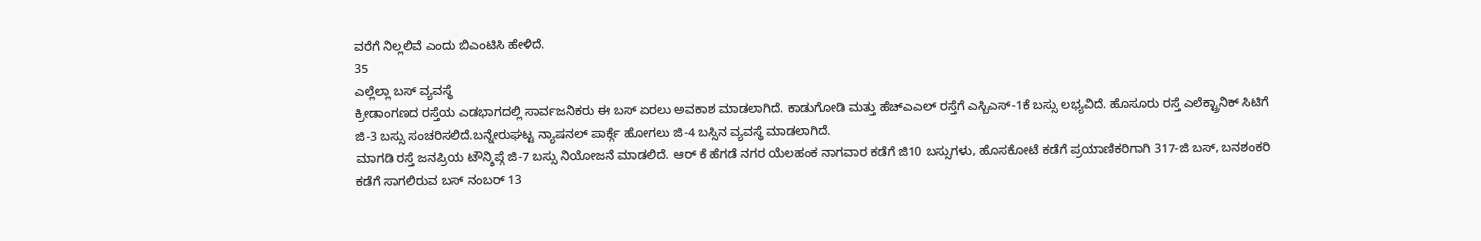ವರೆಗೆ ನಿಲ್ಲಲಿವೆ ಎಂದು ಬಿಎಂಟಿಸಿ ಹೇಳಿದೆ.
35
ಎಲ್ಲೆಲ್ಲಾ ಬಸ್ ವ್ಯವಸ್ಥೆ
ಕ್ರೀಡಾಂಗಣದ ರಸ್ತೆಯ ಎಡಭಾಗದಲ್ಲಿ ಸಾರ್ವಜನಿಕರು ಈ ಬಸ್ ಏರಲು ಅವಕಾಶ ಮಾಡಲಾಗಿದೆ. ಕಾಡುಗೋಡಿ ಮತ್ತು ಹೆಚ್ಎಎಲ್ ರಸ್ತೆಗೆ ಎಸ್ಬಿಎಸ್-1ಕೆ ಬಸ್ಸು ಲಭ್ಯವಿದೆ. ಹೊಸೂರು ರಸ್ತೆ ಎಲೆಕ್ಟ್ರಾನಿಕ್ ಸಿಟಿಗೆ ಜಿ-3 ಬಸ್ಸು ಸಂಚರಿಸಲಿದೆ.ಬನ್ನೇರುಘಟ್ಟ ನ್ಯಾಷನಲ್ ಪಾರ್ಕ್ಗೆ ಹೋಗಲು ಜಿ-4 ಬಸ್ಸಿನ ವ್ಯವಸ್ಥೆ ಮಾಡಲಾಗಿದೆ.
ಮಾಗಡಿ ರಸ್ತೆ ಜನಪ್ರಿಯ ಟೌನ್ಶಿಪ್ಗೆ ಜಿ-7 ಬಸ್ಸು ನಿಯೋಜನೆ ಮಾಡಲಿದೆ. ಆರ್ ಕೆ ಹೆಗಡೆ ನಗರ ಯೆಲಹಂಕ ನಾಗವಾರ ಕಡೆಗೆ ಜಿ10 ಬಸ್ಸುಗಳು, ಹೊಸಕೋಟೆ ಕಡೆಗೆ ಪ್ರಯಾಣಿಕರಿಗಾಗಿ 317-ಜಿ ಬಸ್, ಬನಶಂಕರಿ ಕಡೆಗೆ ಸಾಗಲಿರುವ ಬಸ್ ನಂಬರ್ 13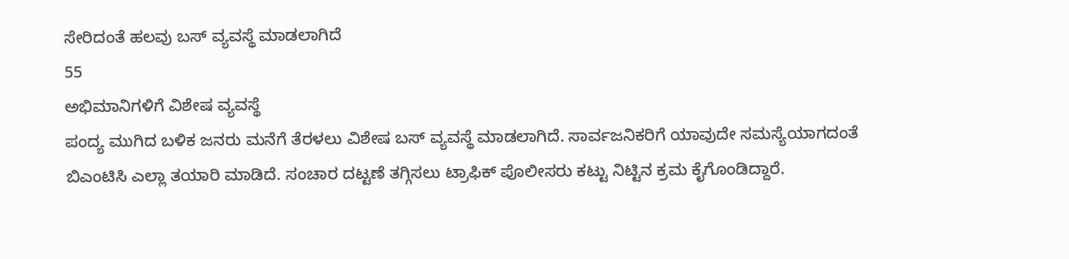ಸೇರಿದಂತೆ ಹಲವು ಬಸ್ ವ್ಯವಸ್ಥೆ ಮಾಡಲಾಗಿದೆ
55
ಅಭಿಮಾನಿಗಳಿಗೆ ವಿಶೇಷ ವ್ಯವಸ್ಥೆ
ಪಂದ್ಯ ಮುಗಿದ ಬಳಿಕ ಜನರು ಮನೆಗೆ ತೆರಳಲು ವಿಶೇಷ ಬಸ್ ವ್ಯವಸ್ಥೆ ಮಾಡಲಾಗಿದೆ. ಸಾರ್ವಜನಿಕರಿಗೆ ಯಾವುದೇ ಸಮಸ್ಯೆಯಾಗದಂತೆ ಬಿಎಂಟಿಸಿ ಎಲ್ಲಾ ತಯಾರಿ ಮಾಡಿದೆ. ಸಂಚಾರ ದಟ್ಟಣೆ ತಗ್ಗಿಸಲು ಟ್ರಾಫಿಕ್ ಪೊಲೀಸರು ಕಟ್ಟು ನಿಟ್ಟಿನ ಕ್ರಮ ಕೈಗೊಂಡಿದ್ದಾರೆ.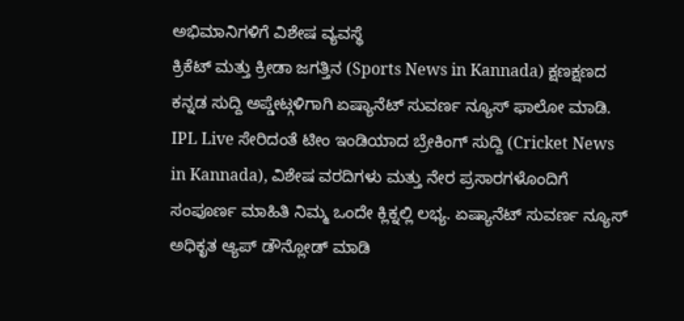ಅಭಿಮಾನಿಗಳಿಗೆ ವಿಶೇಷ ವ್ಯವಸ್ಥೆ
ಕ್ರಿಕೆಟ್ ಮತ್ತು ಕ್ರೀಡಾ ಜಗತ್ತಿನ (Sports News in Kannada) ಕ್ಷಣಕ್ಷಣದ ಕನ್ನಡ ಸುದ್ದಿ ಅಪ್ಡೇಟ್ಗಳಿಗಾಗಿ ಏಷ್ಯಾನೆಟ್ ಸುವರ್ಣ ನ್ಯೂಸ್ ಫಾಲೋ ಮಾಡಿ. IPL Live ಸೇರಿದಂತೆ ಟೀಂ ಇಂಡಿಯಾದ ಬ್ರೇಕಿಂಗ್ ಸುದ್ದಿ (Cricket News in Kannada), ವಿಶೇಷ ವರದಿಗಳು ಮತ್ತು ನೇರ ಪ್ರಸಾರಗಳೊಂದಿಗೆ ಸಂಪೂರ್ಣ ಮಾಹಿತಿ ನಿಮ್ಮ ಒಂದೇ ಕ್ಲಿಕ್ನಲ್ಲಿ ಲಭ್ಯ. ಏಷ್ಯಾನೆಟ್ ಸುವರ್ಣ ನ್ಯೂಸ್ ಅಧಿಕೃತ ಆ್ಯಪ್ ಡೌನ್ಲೋಡ್ ಮಾಡಿ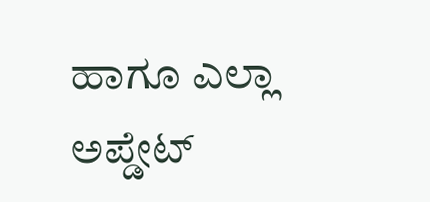ಹಾಗೂ ಎಲ್ಲಾ ಅಪ್ಡೇಟ್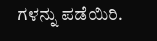ಗಳನ್ನು ಪಡೆಯಿರಿ.